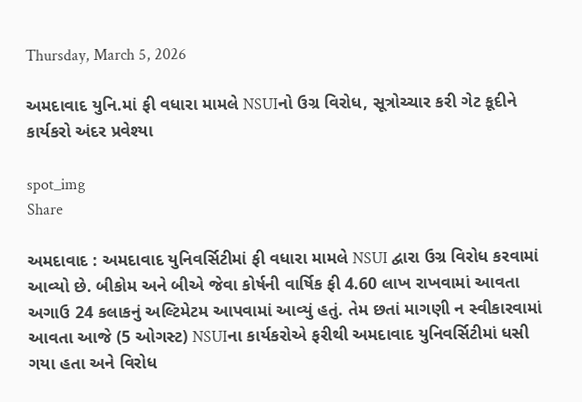Thursday, March 5, 2026

અમદાવાદ યુનિ.માં ફી વધારા મામલે NSUIનો ઉગ્ર વિરોધ, સૂત્રોચ્ચાર કરી ગેટ કૂદીને કાર્યકરો અંદર પ્રવેશ્યા

spot_img
Share

અમદાવાદ : અમદાવાદ યુનિવર્સિટીમાં ફી વધારા મામલે NSUI દ્વારા ઉગ્ર વિરોધ કરવામાં આવ્યો છે. બીકોમ અને બીએ જેવા કોર્ષની વાર્ષિક ફી 4.60 લાખ રાખવામાં આવતા અગાઉ 24 કલાકનું અલ્ટિમેટમ આપવામાં આવ્યું હતું. તેમ છતાં માગણી ન સ્વીકારવામાં આવતા આજે (5 ઓગસ્ટ) NSUIના કાર્યકરોએ ફરીથી અમદાવાદ યુનિવર્સિટીમાં ધસી ગયા હતા અને વિરોધ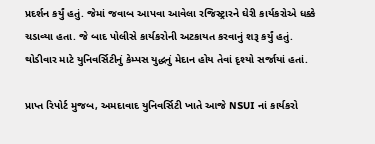પ્રદર્શન કર્યું હતું. જેમાં જવાબ આપવા આવેલા રજિસ્ટ્રારને ઘેરી કાર્યકરોએ ધક્કે ચડાવ્યા હતા. જે બાદ પોલીસે કાર્યકરોની અટકાયત કરવાનું શરૂ કર્યું હતું. થોડીવાર માટે યુનિવર્સિટીનું કેમ્પસ યુદ્ધનું મેદાન હોય તેવાં દૃશ્યો સર્જાયાં હતાં.

પ્રાપ્ત રિપોર્ટ મુજબ, અમદાવાદ યુનિવર્સિટી ખાતે આજે NSUI નાં કાર્યકરો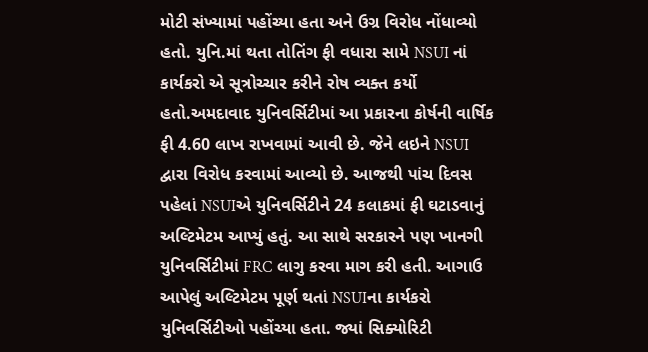મોટી સંખ્યામાં પહોંચ્યા હતા અને ઉગ્ર વિરોધ નોંધાવ્યો હતો. યુનિ.માં થતા તોતિંગ ફી વધારા સામે NSUI નાં કાર્યકરો એ સૂત્રોચ્ચાર કરીને રોષ વ્યક્ત કર્યો હતો.અમદાવાદ યુનિવર્સિટીમાં આ પ્રકારના કોર્ષની વાર્ષિક ફી 4.60 લાખ રાખવામાં આવી છે. જેને લઇને NSUI દ્વારા વિરોધ કરવામાં આવ્યો છે. આજથી પાંચ દિવસ પહેલાં NSUIએ યુનિવર્સિટીને 24 કલાકમાં ફી ઘટાડવાનું અલ્ટિમેટમ આપ્યું હતું. આ સાથે સરકારને પણ ખાનગી યુનિવર્સિટીમાં FRC લાગુ કરવા માગ કરી હતી. આગાઉ આપેલું અલ્ટિમેટમ પૂર્ણ થતાં NSUIના કાર્યકરો યુનિવર્સિટીઓ પહોંચ્યા હતા. જ્યાં સિક્યોરિટી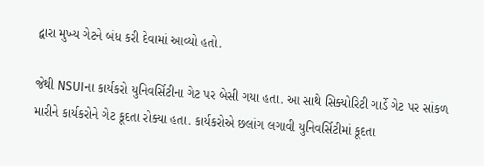દ્વારા મુખ્ય ગેટને બંધ કરી દેવામાં આવ્યો હતો.

જેથી NSUIના કાર્યકરો યુનિવર્સિટીના ગેટ પર બેસી ગયા હતા. આ સાથે સિક્યોરિટી ગાર્ડે ગેટ પર સાંકળ મારીને કાર્યકરોને ગેટ કૂદતા રોક્યા હતા. કાર્યકરોએ છલાંગ લગાવી યુનિવર્સિટીમાં કૂદતા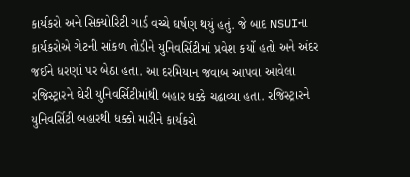કાર્યકરો અને સિક્યોરિટી ગાર્ડ વચ્ચે ઘર્ષણ થયું હતું. જે બાદ NSUIના કાર્યકરોએ ગેટની સાંકળ તોડીને યુનિવર્સિટીમાં પ્રવેશ કર્યો હતો અને અંદર જઈને ધરણાં પર બેઠા હતા. આ દરમિયાન જવાબ આપવા આવેલા રજિસ્ટ્રારને ઘેરી યુનિવર્સિટીમાંથી બહાર ધક્કે ચઢાવ્યા હતા. રજિસ્ટ્રારને યુનિવર્સિટી બહારથી ધક્કો મારીને કાર્યકરો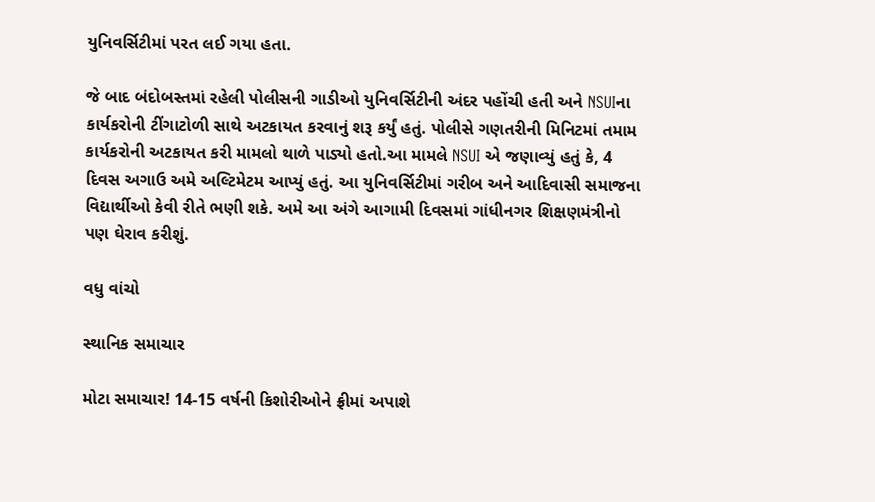યુનિવર્સિટીમાં પરત લઈ ગયા હતા.

જે બાદ બંદોબસ્તમાં રહેલી પોલીસની ગાડીઓ યુનિવર્સિટીની અંદર પહોંચી હતી અને NSUIના કાર્યકરોની ટીંગાટોળી સાથે અટકાયત કરવાનું શરૂ કર્યું હતું. પોલીસે ગણતરીની મિનિટમાં તમામ કાર્યકરોની અટકાયત કરી મામલો થાળે પાડ્યો હતો.આ મામલે NSUI એ જણાવ્યું હતું કે, 4 દિવસ અગાઉ અમે અલ્ટિમેટમ આપ્યું હતું. આ યુનિવર્સિટીમાં ગરીબ અને આદિવાસી સમાજના વિદ્યાર્થીઓ કેવી રીતે ભણી શકે. અમે આ અંગે આગામી દિવસમાં ગાંધીનગર શિક્ષણમંત્રીનો પણ ઘેરાવ કરીશું.

વધુ વાંચો

સ્થાનિક સમાચાર

મોટા સમાચાર! 14-15 વર્ષની કિશોરીઓને ફ્રીમાં અપાશે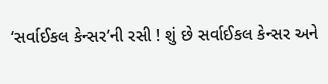‘સર્વાઈકલ કેન્સર’ની રસી ! શું છે સર્વાઈકલ કેન્સર અને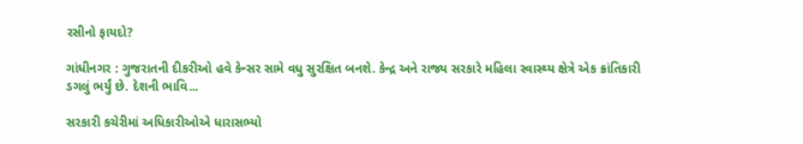રસીનો ફાયદો?

ગાંધીનગર : ગુજરાતની દીકરીઓ હવે કેન્સર સામે વધુ સુરક્ષિત બનશે. કેન્દ્ર અને રાજ્ય સરકારે મહિલા સ્વાસ્થ્ય ક્ષેત્રે એક ક્રાંતિકારી ડગલું ભર્યું છે. દેશની ભાવિ...

સરકારી કચેરીમાં અધિકારીઓએ ધારાસભ્યો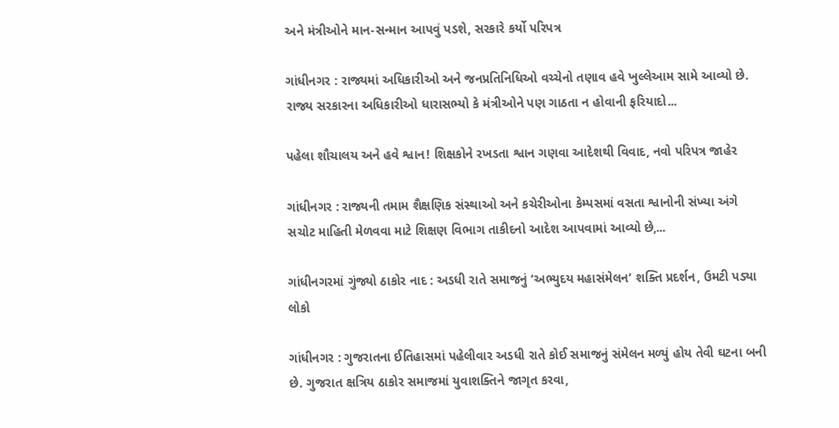અને મંત્રીઓને માન-સન્માન આપવું પડશે, સરકારે કર્યો પરિપત્ર

ગાંધીનગર : રાજ્યમાં અધિકારીઓ અને જનપ્રતિનિધિઓ વચ્ચેનો તણાવ હવે ખુલ્લેઆમ સામે આવ્યો છે. રાજ્ય સરકારના અધિકારીઓ ધારાસભ્યો કે મંત્રીઓને પણ ગાઠતા ન હોવાની ફરિયાદો...

પહેલા શૌચાલય અને હવે શ્વાન! શિક્ષકોને રખડતા શ્વાન ગણવા આદેશથી વિવાદ, નવો પરિપત્ર જાહેર

ગાંધીનગર : રાજ્યની તમામ શૈક્ષણિક સંસ્થાઓ અને કચેરીઓના કેમ્પસમાં વસતા શ્વાનોની સંખ્યા અંગે સચોટ માહિતી મેળવવા માટે શિક્ષણ વિભાગ તાકીદનો આદેશ આપવામાં આવ્યો છે,...

ગાંધીનગરમાં ગુંજ્યો ઠાકોર નાદ : અડધી રાતે સમાજનું ‘અભ્યુદય મહાસંમેલન’ શક્તિ પ્રદર્શન, ઉમટી પડ્યા લોકો

ગાંધીનગર : ગુજરાતના ઈતિહાસમાં પહેલીવાર અડધી રાતે કોઈ સમાજનું સંમેલન મળ્યું હોય તેવી ઘટના બની છે. ગુજરાત ક્ષત્રિય ઠાકોર સમાજમાં યુવાશક્તિને જાગૃત કરવા,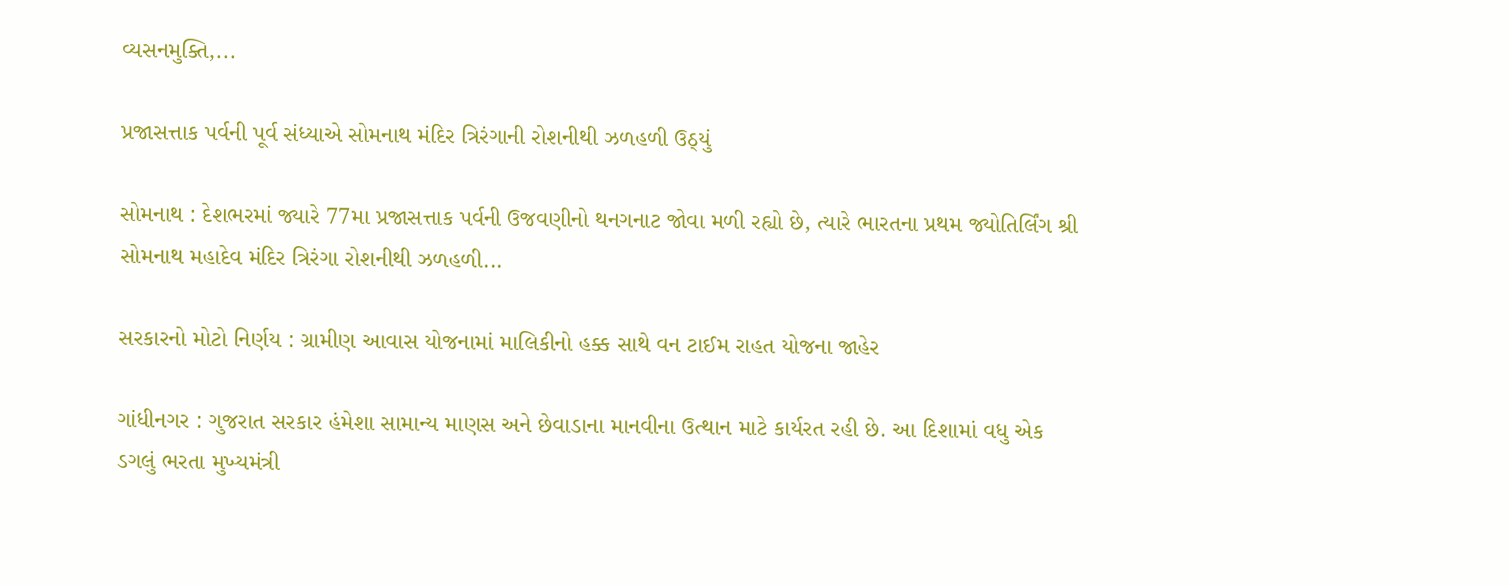વ્યસનમુક્તિ,...

પ્રજાસત્તાક પર્વની પૂર્વ સંધ્યાએ સોમનાથ મંદિર ત્રિરંગાની રોશનીથી ઝળહળી ઉઠ્યું

સોમનાથ : દેશભરમાં જ્યારે 77મા પ્રજાસત્તાક પર્વની ઉજવણીનો થનગનાટ જોવા મળી રહ્યો છે, ત્યારે ભારતના પ્રથમ જ્યોતિર્લિંગ શ્રી સોમનાથ મહાદેવ મંદિર ત્રિરંગા રોશનીથી ઝળહળી...

સરકારનો મોટો નિર્ણય : ગ્રામીણ આવાસ યોજનામાં માલિકીનો હક્ક સાથે વન ટાઈમ રાહત યોજના જાહેર

ગાંધીનગર : ગુજરાત સરકાર હંમેશા સામાન્ય માણસ અને છેવાડાના માનવીના ઉત્થાન માટે કાર્યરત રહી છે. આ દિશામાં વધુ એક ડગલું ભરતા મુખ્યમંત્રી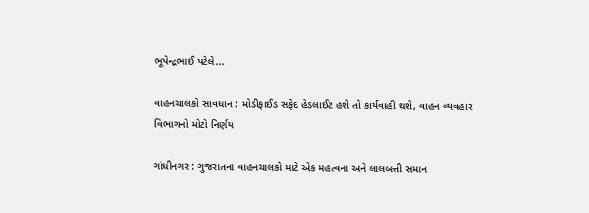ભૂપેન્દ્રભાઈ પટેલે...

વાહનચાલકો સાવધાન : મોડીફાઈડ સફેદ હેડલાઈટ હશે તો કાર્યવાહી થશે, વાહન વ્યવહાર વિભાગનો મોટો નિર્ણય

ગાંધીનગર : ગુજરાતના વાહનચાલકો માટે એક મહત્વના અને લાલબત્તી સમાન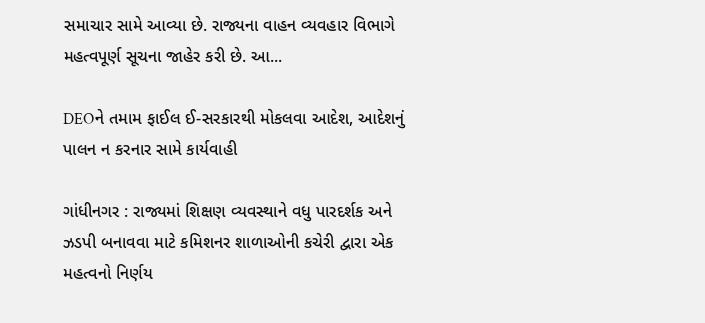સમાચાર સામે આવ્યા છે. રાજ્યના વાહન વ્યવહાર વિભાગે મહત્વપૂર્ણ સૂચના જાહેર કરી છે. આ...

DEOને તમામ ફાઈલ ઈ-સરકારથી મોકલવા આદેશ, આદેશનું પાલન ન કરનાર સામે કાર્યવાહી

ગાંધીનગર : રાજ્યમાં શિક્ષણ વ્યવસ્થાને વધુ પારદર્શક અને ઝડપી બનાવવા માટે કમિશનર શાળાઓની કચેરી દ્વારા એક મહત્વનો નિર્ણય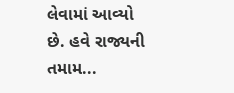લેવામાં આવ્યો છે. હવે રાજ્યની તમામ...